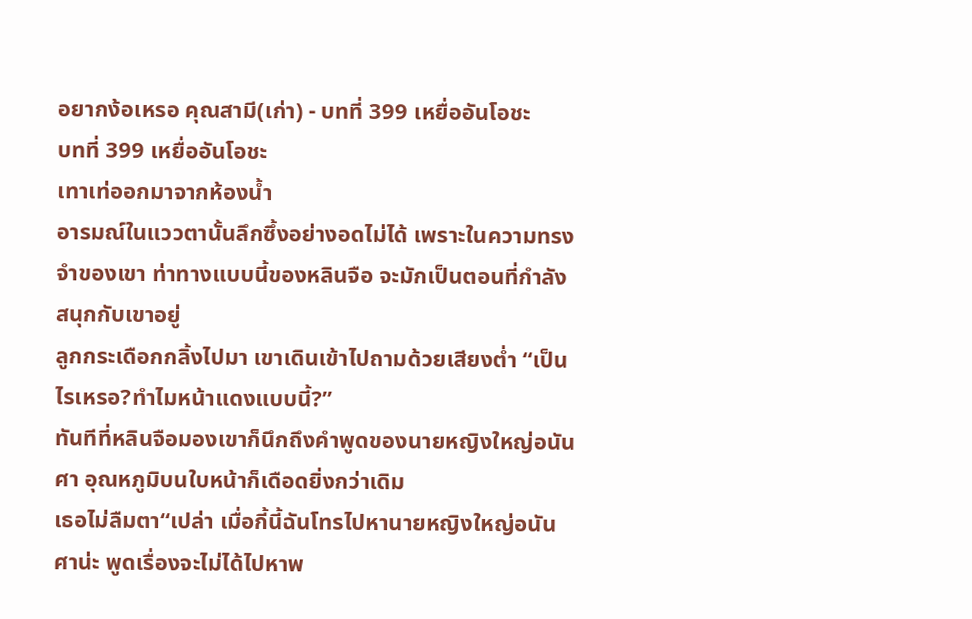อยากง้อเหรอ คุณสามี(เก่า) - บทที่ 399 เหยื่ออันโอชะ
บทที่ 399 เหยื่ออันโอชะ
เทาเท่ออกมาจากห้องน้ำ
อารมณ์ในแววตานั้นลึกซึ้งอย่างอดไม่ได้ เพราะในความทรงจำของเขา ท่าทางแบบนี้ของหลินจือ จะมักเป็นตอนที่กำลังสนุกกับเขาอยู่
ลูกกระเดือกกลิ้งไปมา เขาเดินเข้าไปถามด้วยเสียงต่ำ “เป็นไรเหรอ?ทำไมหน้าแดงแบบนี้?”
ทันทีที่หลินจือมองเขาก็นึกถึงคำพูดของนายหญิงใหญ่อนันศา อุณหภูมิบนใบหน้าก็เดือดยิ่งกว่าเดิม
เธอไม่ลืมตา“เปล่า เมื่อกี้นี้ฉันโทรไปหานายหญิงใหญ่อนันศาน่ะ พูดเรื่องจะไม่ได้ไปหาพ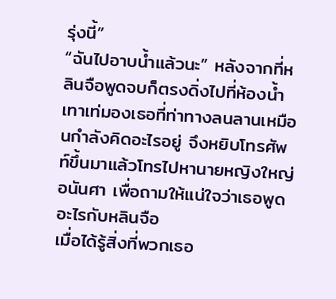รุ่งนี้”
“ฉันไปอาบน้ำแล้วนะ” หลังจากที่หลินจือพูดจบก็ตรงดิ่งไปที่ห้องน้ำ
เทาเท่มองเธอที่ท่าทางลนลานเหมือนกำลังคิดอะไรอยู่ จึงหยิบโทรศัพท์ขึ้นมาแล้วโทรไปหานายหญิงใหญ่อนันศา เพื่อถามให้แน่ใจว่าเธอพูดอะไรกับหลินจือ
เมื่อได้รู้สิ่งที่พวกเธอ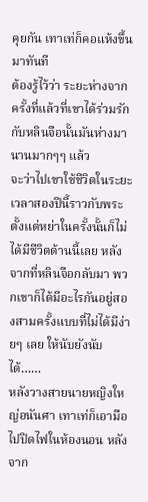คุยกัน เทาเท่ก็คอแห้งขึ้นมาทันที
ต้องรู้ไว้ว่า ระยะห่างจากครั้งที่แล้วที่เขาได้ร่วมรักกับหลินจือนั้นมันห่างมานานมากๆๆ แล้ว
จะว่าไปเขาใช้ชีวิตในระยะเวลาสองปีนี้ราวกับพระ ตั้งแต่หย่าในครั้งนั้นก็ไม่ได้มีชีวิตด้านนี้เลย หลังจากที่หลินจือกลับมา พวกเขาก็ได้มีอะไรกันอยู่สองสามครั้งแบบที่ไม่ได้มีง่ายๆ เลย ให้นับยังนับได้……
หลังวางสายนายหญิงใหญ่อนันศา เทาเท่ก็เอามือไปปิดไฟในห้องนอน หลังจาก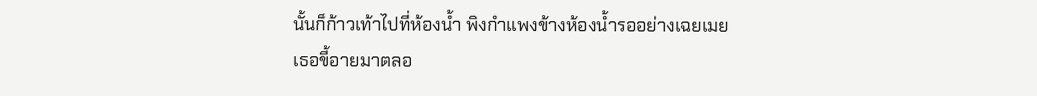นั้นก็ก้าวเท้าไปที่ห้องน้ำ พิงกำแพงข้างห้องน้ำรออย่างเฉยเมย
เธอขี้อายมาตลอ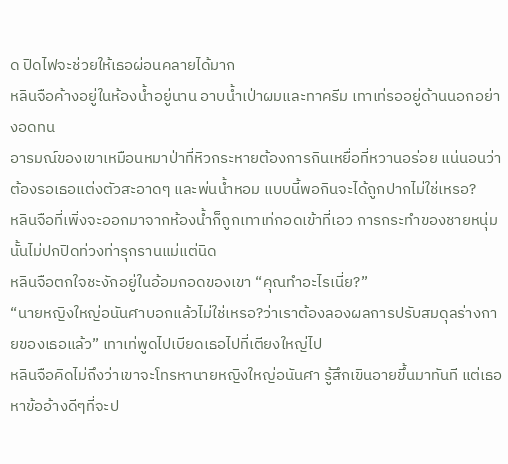ด ปิดไฟจะช่วยให้เธอผ่อนคลายได้มาก
หลินจือค้างอยู่ในห้องน้ำอยู่นาน อาบน้ำเป่าผมและทาครีม เทาเท่รออยู่ด้านนอกอย่างอดทน
อารมณ์ของเขาเหมือนหมาป่าที่หิวกระหายต้องการกินเหยื่อที่หวานอร่อย แน่นอนว่าต้องรอเธอแต่งตัวสะอาดๆ และพ่นน้ำหอม แบบนี้พอกินจะได้ถูกปากไม่ใช่เหรอ?
หลินจือที่เพิ่งจะออกมาจากห้องน้ำก็ถูกเทาเท่กอดเข้าที่เอว การกระทำของชายหนุ่มนั้นไม่ปกปิดท่วงท่ารุกรานแม่แต่นิด
หลินจือตกใจชะงักอยู่ในอ้อมกอดของเขา “คุณทำอะไรเนี่ย?”
“นายหญิงใหญ่อนันศาบอกแล้วไม่ใช่เหรอ?ว่าเราต้องลองผลการปรับสมดุลร่างกายของเธอแล้ว” เทาเท่พูดไปเบียดเธอไปที่เตียงใหญ่ไป
หลินจือคิดไม่ถึงว่าเขาจะโทรหานายหญิงใหญ่อนันศา รู้สึกเขินอายขึ้นมาทันที แต่เธอหาข้ออ้างดีๆที่จะป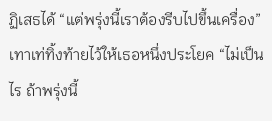ฏิเสธได้ “แต่พรุ่งนี้เราต้องรีบไปขึ้นเครื่อง”
เทาเท่ทิ้งท้ายไว้ให้เธอหนึ่งประโยค “ไม่เป็นไร ถ้าพรุ่งนี้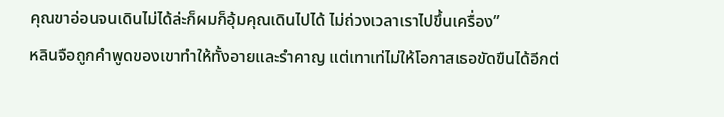คุณขาอ่อนจนเดินไม่ได้ล่ะก็ผมก็อุ้มคุณเดินไปได้ ไม่ถ่วงเวลาเราไปขึ้นเครื่อง”
หลินจือถูกคำพูดของเขาทำให้ทั้งอายและรำคาญ แต่เทาเท่ไม่ให้โอกาสเธอขัดขืนได้อีกต่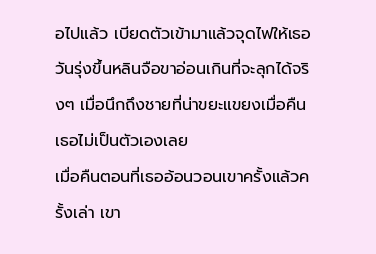อไปแล้ว เบียดตัวเข้ามาแล้วจุดไฟให้เธอ
วันรุ่งขึ้นหลินจือขาอ่อนเกินที่จะลุกได้จริงๆ เมื่อนึกถึงชายที่น่าขยะแขยงเมื่อคืน เธอไม่เป็นตัวเองเลย
เมื่อคืนตอนที่เธออ้อนวอนเขาครั้งแล้วครั้งเล่า เขา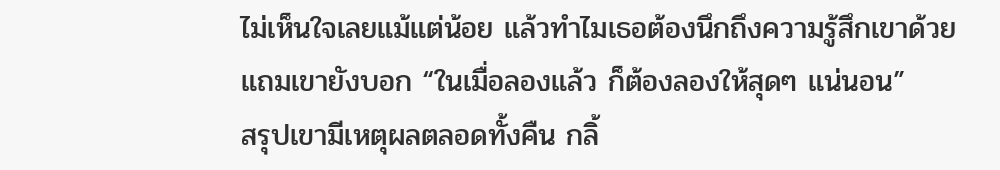ไม่เห็นใจเลยแม้แต่น้อย แล้วทำไมเธอต้องนึกถึงความรู้สึกเขาด้วย
แถมเขายังบอก “ในเมื่อลองแล้ว ก็ต้องลองให้สุดๆ แน่นอน”
สรุปเขามีเหตุผลตลอดทั้งคืน กลิ้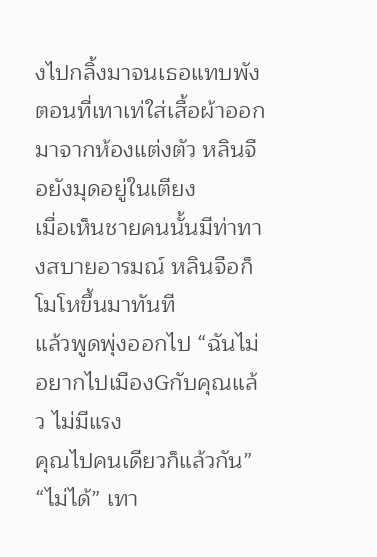งไปกลิ้งมาจนเธอแทบพัง
ตอนที่เทาเท่ใส่เสื้อผ้าออกมาจากห้องแต่งตัว หลินจือยังมุดอยู่ในเตียง
เมื่อเห็นชายคนนั้นมีท่าทางสบายอารมณ์ หลินจือก็โมโหขึ้นมาทันที
แล้วพูดพุ่งออกไป “ฉันไม่อยากไปเมืองGกับคุณแล้ว ไม่มีแรง
คุณไปคนเดียวก็แล้วกัน”
“ไม่ได้” เทา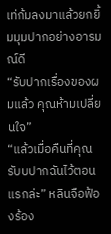เท่ก้มลงมาแล้วยกยิ้มมุมปากอย่างอารมณ์ดี
“รับปากเรื่องของผมแล้ว คุณห้ามเปลี่ยนใจ”
“แล้วเมื่อคืนที่คุณรับบปากฉันไว้ตอนแรกล่ะ” หลินจือฟ้องร้อง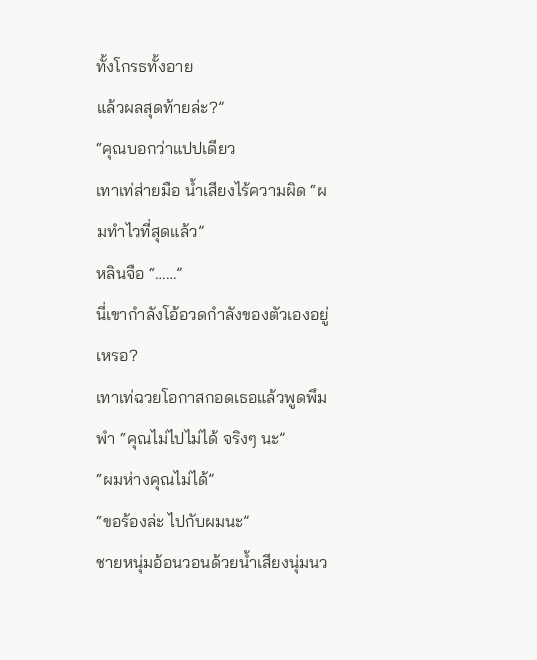ทั้งโกรธทั้งอาย
แล้วผลสุดท้ายล่ะ?”
“คุณบอกว่าแปปเดียว
เทาเท่ส่ายมือ น้ำเสียงไร้ความผิด “ผมทำไวที่สุดแล้ว”
หลินจือ “……”
นี่เขากำลังโอ้อวดกำลังของตัวเองอยู่เหรอ?
เทาเท่ฉวยโอกาสกอดเธอแล้วพูดพึมพำ “คุณไม่ไปไม่ได้ จริงๆ นะ”
“ผมห่างคุณไม่ได้”
“ขอร้องล่ะ ไปกับผมนะ”
ชายหนุ่มอ้อนวอนด้วยน้ำเสียงนุ่มนว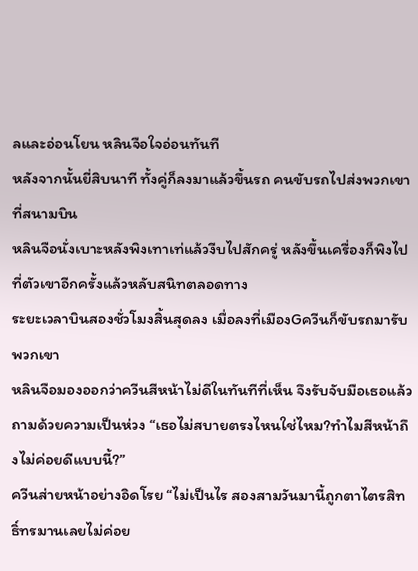ลและอ่อนโยน หลินจือใจอ่อนทันที
หลังจากนั้นยี่สิบนาที ทั้งคู่ก็ลงมาแล้วขึ้นรถ คนขับรถไปส่งพวกเขาที่สนามบิน
หลินจือนั่งเบาะหลังพิงเทาเท่แล้วงีบไปสักครู่ หลังขึ้นเครื่องก็พิงไปที่ตัวเขาอีกครั้งแล้วหลับสนิทตลอดทาง
ระยะเวลาบินสองชั่วโมงสิ้นสุดลง เมื่อลงที่เมืองGควีนก็ขับรถมารับพวกเขา
หลินจือมองออกว่าควีนสีหน้าไม่ดีในทันทีที่เห็น จึงรับจับมือเธอแล้วถามด้วยความเป็นห่วง “เธอไม่สบายตรงไหนใช่ไหม?ทำไมสีหน้าถึงไม่ค่อยดีแบบนี้?”
ควีนส่ายหน้าอย่างอิดโรย “ไม่เป็นไร สองสามวันมานี้ถูกตาไตรสิทธิ์ทรมานเลยไม่ค่อย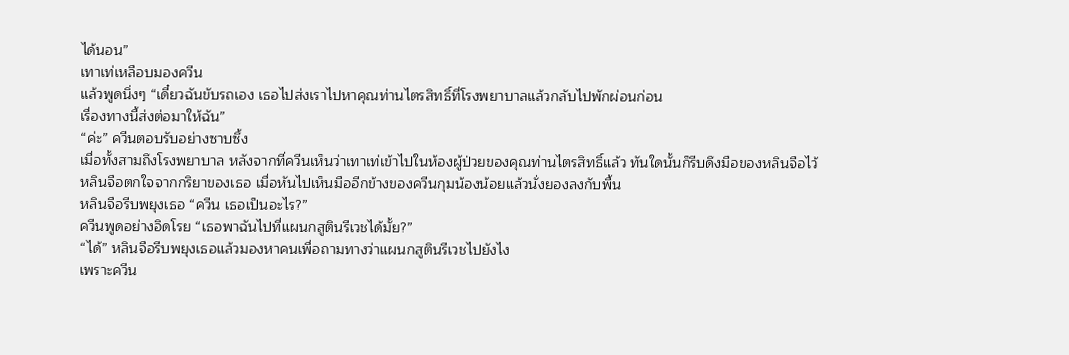ได้นอน”
เทาเท่เหลือบมองควีน
แล้วพูดนิ่งๆ “เดี๋ยวฉันขับรถเอง เธอไปส่งเราไปหาคุณท่านไตรสิทธิ์ที่โรงพยาบาลแล้วกลับไปพักผ่อนก่อน
เรื่องทางนี้ส่งต่อมาให้ฉัน”
“ค่ะ” ควีนตอบรับอย่างซาบซึ้ง
เมื่อทั้งสามถึงโรงพยาบาล หลังจากที่ควีนเห็นว่าเทาเท่เข้าไปในห้องผู้ป่วยของคุณท่านไตรสิทธิ์แล้ว ทันใดนั้นก็รีบดึงมือของหลินจือไว้
หลินจือตกใจจากกริยาของเธอ เมื่อหันไปเห็นมืออีกข้างของควีนกุมน้องน้อยแล้วนั่งยองลงกับพื้น
หลินจือรีบพยุงเธอ “ควีน เธอเป็นอะไร?”
ควีนพูดอย่างอิดโรย “เธอพาฉันไปที่แผนกสูตินรีเวชได้มั้ย?”
“ได้” หลินจือรีบพยุงเธอแล้วมองหาคนเพื่อถามทางว่าแผนกสูตินรีเวชไปยังไง
เพราะควีน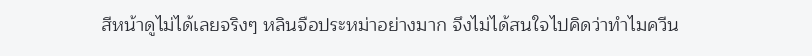สีหน้าดูไม่ได้เลยจริงๆ หลินจือประหม่าอย่างมาก จึงไม่ได้สนใจไปคิดว่าทำไมควีน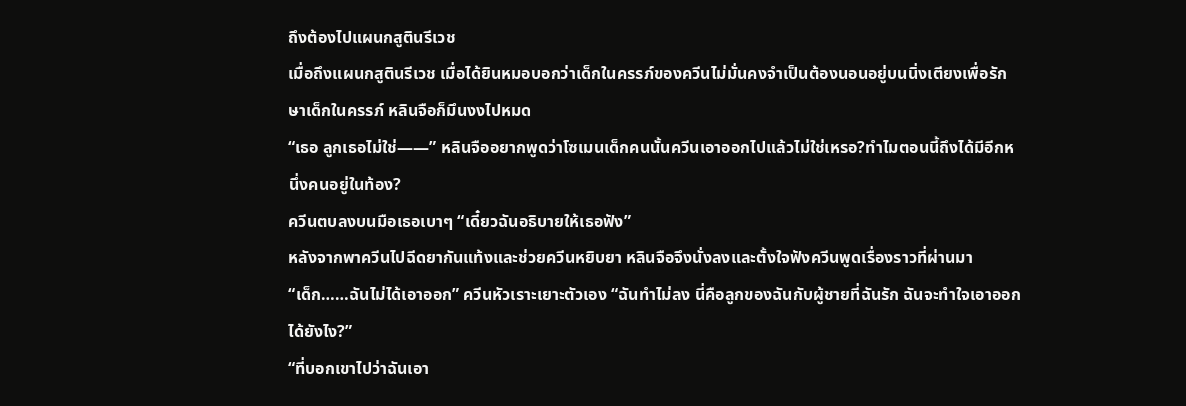ถึงต้องไปแผนกสูตินรีเวช
เมื่อถึงแผนกสูตินรีเวช เมื่อได้ยินหมอบอกว่าเด็กในครรภ์ของควีนไม่มั่นคงจำเป็นต้องนอนอยู่บนนิ่งเตียงเพื่อรักษาเด็กในครรภ์ หลินจือก็มึนงงไปหมด
“เธอ ลูกเธอไม่ใช่——” หลินจืออยากพูดว่าโซเมนเด็กคนนั้นควีนเอาออกไปแล้วไม่ใช่เหรอ?ทำไมตอนนี้ถึงได้มีอีกหนึ่งคนอยู่ในท้อง?
ควีนตบลงบนมือเธอเบาๆ “เดี๋ยวฉันอธิบายให้เธอฟัง”
หลังจากพาควีนไปฉีดยากันแท้งและช่วยควีนหยิบยา หลินจือจึงนั่งลงและตั้งใจฟังควีนพูดเรื่องราวที่ผ่านมา
“เด็ก……ฉันไม่ได้เอาออก” ควีนหัวเราะเยาะตัวเอง “ฉันทำไม่ลง นี่คือลูกของฉันกับผู้ชายที่ฉันรัก ฉันจะทำใจเอาออกได้ยังไง?”
“ที่บอกเขาไปว่าฉันเอา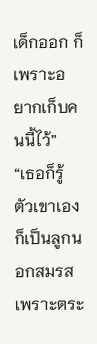เด็กออก ก็เพราะอยากเก็บคนนี้ไว้”
“เธอก็รู้ ตัวเขาเองก็เป็นลูกนอกสมรส เพราะตระ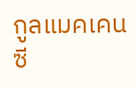กูลแมคเคนซี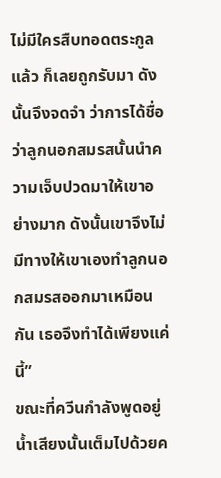ไม่มีใครสืบทอดตระกูลแล้ว ก็เลยถูกรับมา ดังนั้นจึงจดจำ ว่าการได้ชื่อว่าลูกนอกสมรสนั้นนำความเจ็บปวดมาให้เขาอย่างมาก ดังนั้นเขาจึงไม่มีทางให้เขาเองทำลูกนอกสมรสออกมาเหมือนกัน เธอจึงทำได้เพียงแค่นี้”
ขณะที่ควีนกำลังพูดอยู่ น้ำเสียงนั้นเต็มไปด้วยค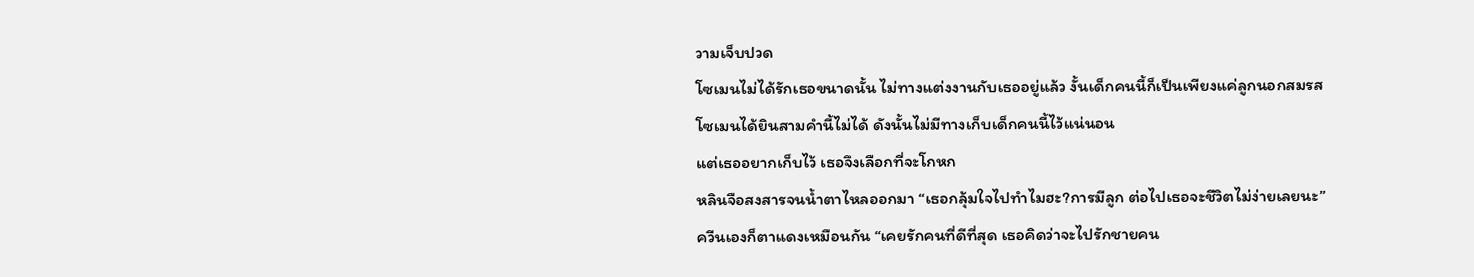วามเจ็บปวด
โซเมนไม่ได้รักเธอขนาดนั้น ไม่ทางแต่งงานกับเธออยู่แล้ว งั้นเด็กคนนี้ก็เป็นเพียงแค่ลูกนอกสมรส
โซเมนได้ยินสามคำนี้ไม่ได้ ดังนั้นไม่มีทางเก็บเด็กคนนี้ไว้แน่นอน
แต่เธออยากเก็บไว้ เธอจึงเลือกที่จะโกหก
หลินจือสงสารจนน้ำตาไหลออกมา “เธอกลุ้มใจไปทำไมฮะ?การมีลูก ต่อไปเธอจะชีวิตไม่ง่ายเลยนะ”
ควีนเองก็ตาแดงเหมือนกัน “เคยรักคนที่ดีที่สุด เธอคิดว่าจะไปรักชายคน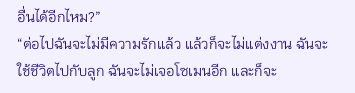อื่นได้อีกไหม?”
“ต่อไปฉันจะไม่มีความรักแล้ว แล้วก็จะไม่แต่งงาน ฉันจะใช้ชีวิตไปกับลูก ฉันจะไม่เจอโซเมนอีก และก็จะ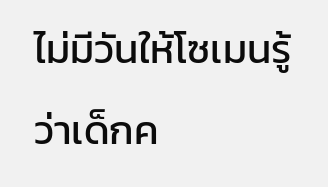ไม่มีวันให้โซเมนรู้ว่าเด็กค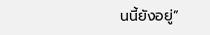นนี้ยังอยู่”